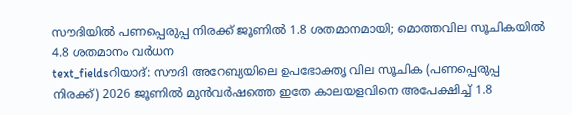സൗദിയിൽ പണപ്പെരുപ്പ നിരക്ക് ജൂണിൽ 1.8 ശതമാനമായി; മൊത്തവില സൂചികയിൽ 4.8 ശതമാനം വർധന
text_fieldsറിയാദ്: സൗദി അറേബ്യയിലെ ഉപഭോക്തൃ വില സൂചിക (പണപ്പെരുപ്പ നിരക്ക്) 2026 ജൂണിൽ മുൻവർഷത്തെ ഇതേ കാലയളവിനെ അപേക്ഷിച്ച് 1.8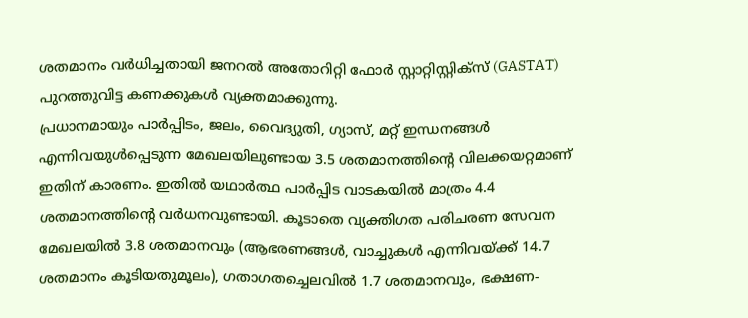ശതമാനം വർധിച്ചതായി ജനറൽ അതോറിറ്റി ഫോർ സ്റ്റാറ്റിസ്റ്റിക്സ് (GASTAT) പുറത്തുവിട്ട കണക്കുകൾ വ്യക്തമാക്കുന്നു.
പ്രധാനമായും പാർപ്പിടം, ജലം, വൈദ്യുതി, ഗ്യാസ്, മറ്റ് ഇന്ധനങ്ങൾ എന്നിവയുൾപ്പെടുന്ന മേഖലയിലുണ്ടായ 3.5 ശതമാനത്തിന്റെ വിലക്കയറ്റമാണ് ഇതിന് കാരണം. ഇതിൽ യഥാർത്ഥ പാർപ്പിട വാടകയിൽ മാത്രം 4.4 ശതമാനത്തിന്റെ വർധനവുണ്ടായി. കൂടാതെ വ്യക്തിഗത പരിചരണ സേവന മേഖലയിൽ 3.8 ശതമാനവും (ആഭരണങ്ങൾ, വാച്ചുകൾ എന്നിവയ്ക്ക് 14.7 ശതമാനം കൂടിയതുമൂലം), ഗതാഗതച്ചെലവിൽ 1.7 ശതമാനവും, ഭക്ഷണ-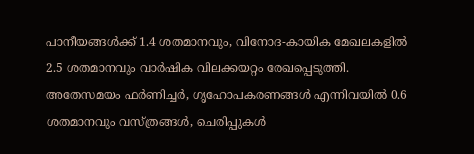പാനീയങ്ങൾക്ക് 1.4 ശതമാനവും, വിനോദ-കായിക മേഖലകളിൽ 2.5 ശതമാനവും വാർഷിക വിലക്കയറ്റം രേഖപ്പെടുത്തി.
അതേസമയം ഫർണിച്ചർ, ഗൃഹോപകരണങ്ങൾ എന്നിവയിൽ 0.6 ശതമാനവും വസ്ത്രങ്ങൾ, ചെരിപ്പുകൾ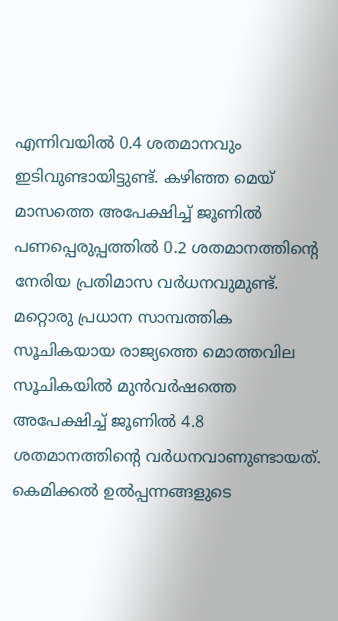എന്നിവയിൽ 0.4 ശതമാനവും ഇടിവുണ്ടായിട്ടുണ്ട്. കഴിഞ്ഞ മെയ് മാസത്തെ അപേക്ഷിച്ച് ജൂണിൽ പണപ്പെരുപ്പത്തിൽ 0.2 ശതമാനത്തിന്റെ നേരിയ പ്രതിമാസ വർധനവുമുണ്ട്.
മറ്റൊരു പ്രധാന സാമ്പത്തിക സൂചികയായ രാജ്യത്തെ മൊത്തവില സൂചികയിൽ മുൻവർഷത്തെ അപേക്ഷിച്ച് ജൂണിൽ 4.8 ശതമാനത്തിന്റെ വർധനവാണുണ്ടായത്.
കെമിക്കൽ ഉൽപ്പന്നങ്ങളുടെ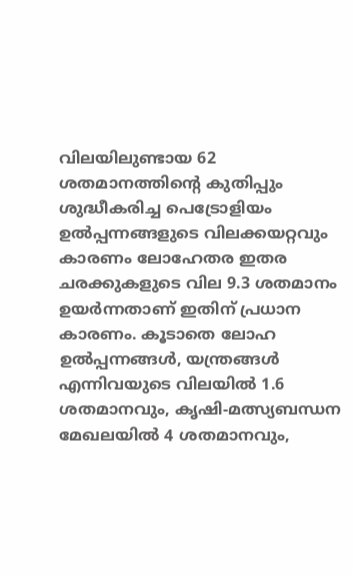വിലയിലുണ്ടായ 62 ശതമാനത്തിന്റെ കുതിപ്പും ശുദ്ധീകരിച്ച പെട്രോളിയം ഉൽപ്പന്നങ്ങളുടെ വിലക്കയറ്റവും കാരണം ലോഹേതര ഇതര ചരക്കുകളുടെ വില 9.3 ശതമാനം ഉയർന്നതാണ് ഇതിന് പ്രധാന കാരണം. കൂടാതെ ലോഹ ഉൽപ്പന്നങ്ങൾ, യന്ത്രങ്ങൾ എന്നിവയുടെ വിലയിൽ 1.6 ശതമാനവും, കൃഷി-മത്സ്യബന്ധന മേഖലയിൽ 4 ശതമാനവും,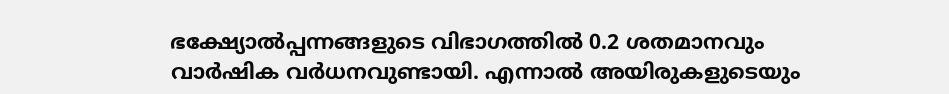ഭക്ഷ്യോൽപ്പന്നങ്ങളുടെ വിഭാഗത്തിൽ 0.2 ശതമാനവും വാർഷിക വർധനവുണ്ടായി. എന്നാൽ അയിരുകളുടെയും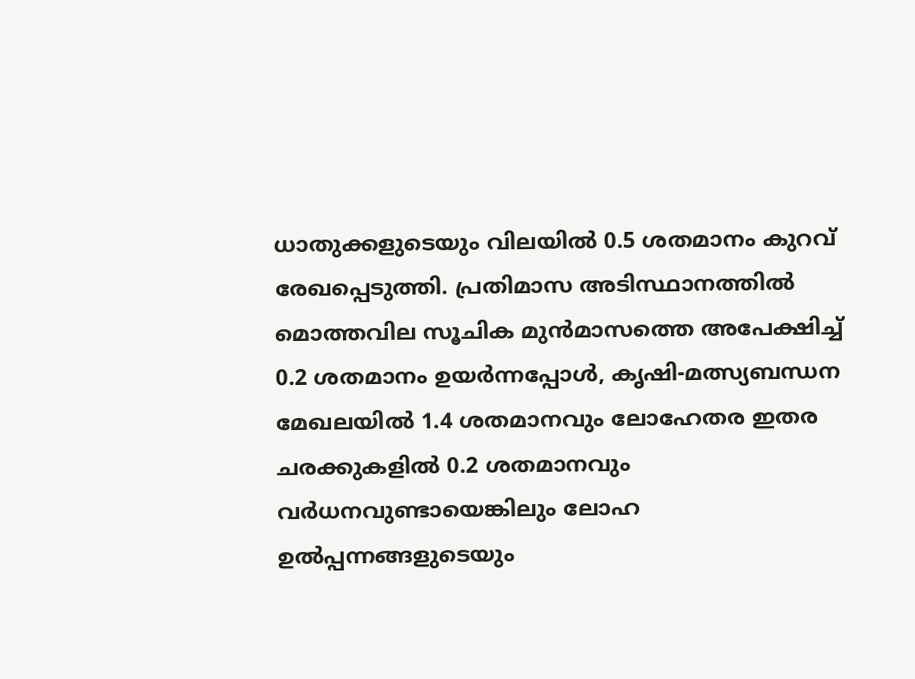ധാതുക്കളുടെയും വിലയിൽ 0.5 ശതമാനം കുറവ് രേഖപ്പെടുത്തി. പ്രതിമാസ അടിസ്ഥാനത്തിൽ മൊത്തവില സൂചിക മുൻമാസത്തെ അപേക്ഷിച്ച് 0.2 ശതമാനം ഉയർന്നപ്പോൾ, കൃഷി-മത്സ്യബന്ധന മേഖലയിൽ 1.4 ശതമാനവും ലോഹേതര ഇതര ചരക്കുകളിൽ 0.2 ശതമാനവും വർധനവുണ്ടായെങ്കിലും ലോഹ ഉൽപ്പന്നങ്ങളുടെയും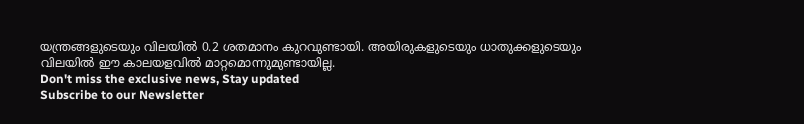യന്ത്രങ്ങളുടെയും വിലയിൽ 0.2 ശതമാനം കുറവുണ്ടായി. അയിരുകളുടെയും ധാതുക്കളുടെയും വിലയിൽ ഈ കാലയളവിൽ മാറ്റമൊന്നുമുണ്ടായില്ല.
Don't miss the exclusive news, Stay updated
Subscribe to our Newsletter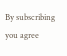By subscribing you agree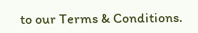to our Terms & Conditions.